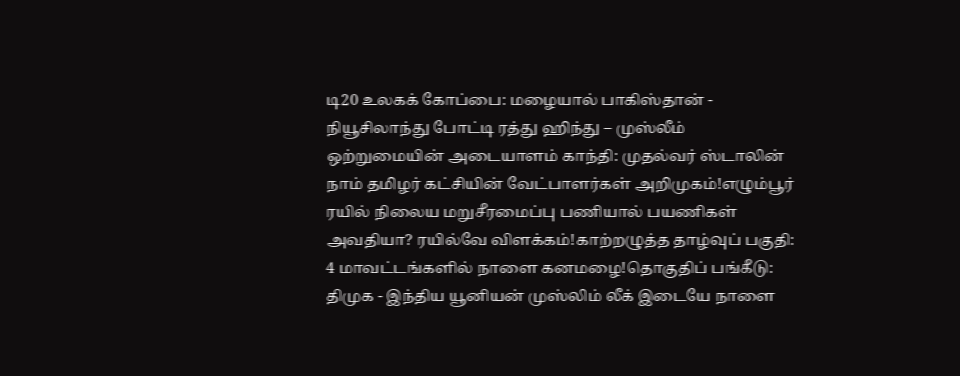டி20 உலகக் கோப்பை: மழையால் பாகிஸ்தான் - நியூசிலாந்து போட்டி ரத்து ஹிந்து – முஸ்லீம் ஒற்றுமையின் அடையாளம் காந்தி: முதல்வர் ஸ்டாலின் நாம் தமிழர் கட்சியின் வேட்பாளர்கள் அறிமுகம்!எழும்பூர் ரயில் நிலைய மறுசீரமைப்பு பணியால் பயணிகள் அவதியா? ரயில்வே விளக்கம்!காற்றழுத்த தாழ்வுப் பகுதி: 4 மாவட்டங்களில் நாளை கனமழை!தொகுதிப் பங்கீடு: திமுக - இந்திய யூனியன் முஸ்லிம் லீக் இடையே நாளை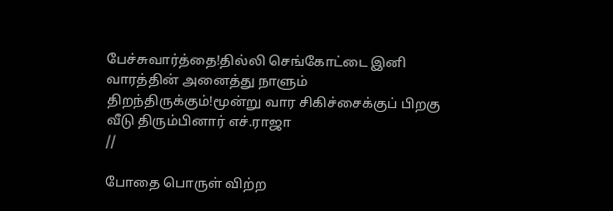பேச்சுவார்த்தை!தில்லி செங்கோட்டை இனி வாரத்தின் அனைத்து நாளும் திறந்திருக்கும்!மூன்று வார சிகிச்சைக்குப் பிறகு வீடு திரும்பினார் எச்.ராஜா
//

போதை பொருள் விற்ற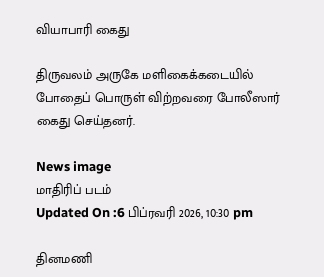வியாபாரி கைது

திருவலம் அருகே மளிகைக்கடையில் போதைப் பொருள் விற்றவரை போலீஸார் கைது செய்தனர்.

News image
மாதிரிப் படம்
Updated On :6 பிப்ரவரி 2026, 10:30 pm

தினமணி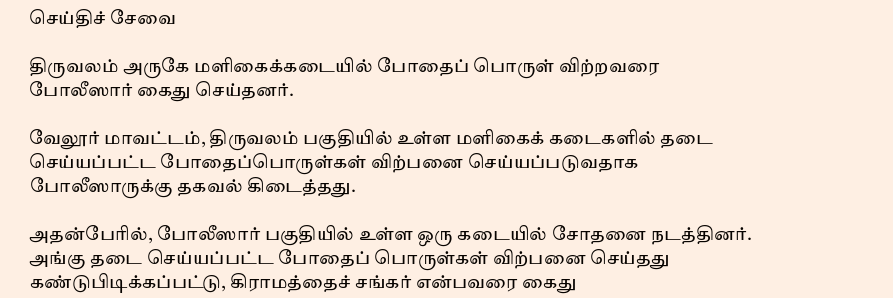செய்திச் சேவை

திருவலம் அருகே மளிகைக்கடையில் போதைப் பொருள் விற்றவரை போலீஸார் கைது செய்தனர்.

வேலூர் மாவட்டம், திருவலம் பகுதியில் உள்ள மளிகைக் கடைகளில் தடை செய்யப்பட்ட போதைப்பொருள்கள் விற்பனை செய்யப்படுவதாக போலீஸாருக்கு தகவல் கிடைத்தது.

அதன்பேரில், போலீஸார் பகுதியில் உள்ள ஒரு கடையில் சோதனை நடத்தினர். அங்கு தடை செய்யப்பட்ட போதைப் பொருள்கள் விற்பனை செய்தது கண்டுபிடிக்கப்பட்டு, கிராமத்தைச் சங்கர் என்பவரை கைது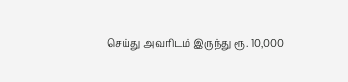செய்து அவரிடம் இருந்து ரூ. 10,000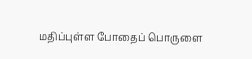மதிப்புள்ள போதைப் பொருளை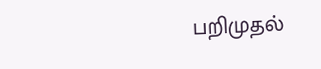பறிமுதல்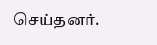செய்தனர்.